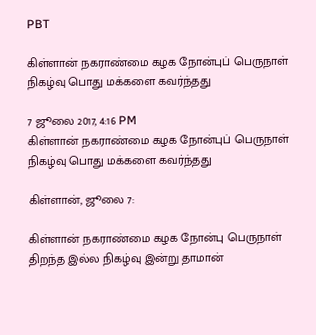PBT

கிள்ளான் நகராண்மை கழக நோன்புப் பெருநாள் நிகழ்வு பொது மக்களை கவர்ந்தது

7 ஜூலை 2017, 4:16 PM
கிள்ளான் நகராண்மை கழக நோன்புப் பெருநாள் நிகழ்வு பொது மக்களை கவர்ந்தது

கிள்ளான், ஜூலை 7:

கிள்ளான் நகராண்மை கழக நோன்பு பெருநாள் திறந்த இல்ல நிகழ்வு இன்று தாமான்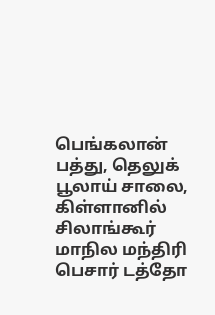பெங்கலான் பத்து, தெலுக் பூலாய் சாலை, கிள்ளானில் சிலாங்கூர் மாநில மந்திரி பெசார் டத்தோ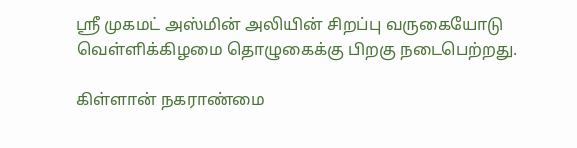ஸ்ரீ முகமட் அஸ்மின் அலியின் சிறப்பு வருகையோடு வெள்ளிக்கிழமை தொழுகைக்கு பிறகு நடைபெற்றது.

கிள்ளான் நகராண்மை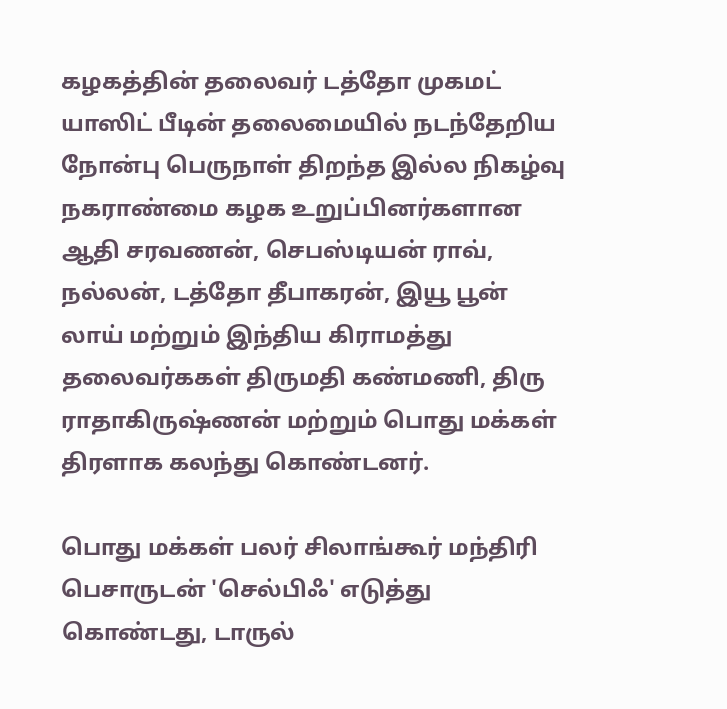கழகத்தின் தலைவர் டத்தோ முகமட் யாஸிட் பீடின் தலைமையில் நடந்தேறிய நோன்பு பெருநாள் திறந்த இல்ல நிகழ்வு நகராண்மை கழக உறுப்பினர்களான ஆதி சரவணன், செபஸ்டியன் ராவ், நல்லன், டத்தோ தீபாகரன், இயூ பூன் லாய் மற்றும் இந்திய கிராமத்து தலைவர்ககள் திருமதி கண்மணி, திரு ராதாகிருஷ்ணன் மற்றும் பொது மக்கள் திரளாக கலந்து கொண்டனர்.

பொது மக்கள் பலர் சிலாங்கூர் மந்திரி பெசாருடன் 'செல்பிஃ' எடுத்து கொண்டது, டாருல்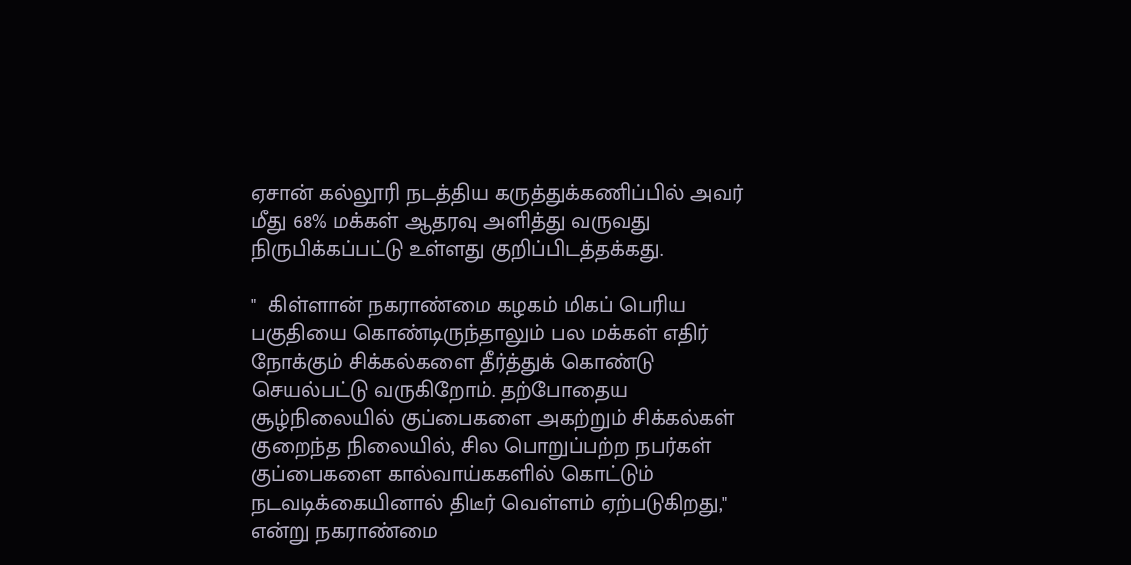ஏசான் கல்லூரி நடத்திய கருத்துக்கணிப்பில் அவர் மீது 68% மக்கள் ஆதரவு அளித்து வருவது நிருபிக்கப்பட்டு உள்ளது குறிப்பிடத்தக்கது.

"  கிள்ளான் நகராண்மை கழகம் மிகப் பெரிய பகுதியை கொண்டிருந்தாலும் பல மக்கள் எதிர் நோக்கும் சிக்கல்களை தீர்த்துக் கொண்டு செயல்பட்டு வருகிறோம். தற்போதைய சூழ்நிலையில் குப்பைகளை அகற்றும் சிக்கல்கள் குறைந்த நிலையில், சில பொறுப்பற்ற நபர்கள் குப்பைகளை கால்வாய்ககளில் கொட்டும் நடவடிக்கையினால் திடீர் வெள்ளம் ஏற்படுகிறது," என்று நகராண்மை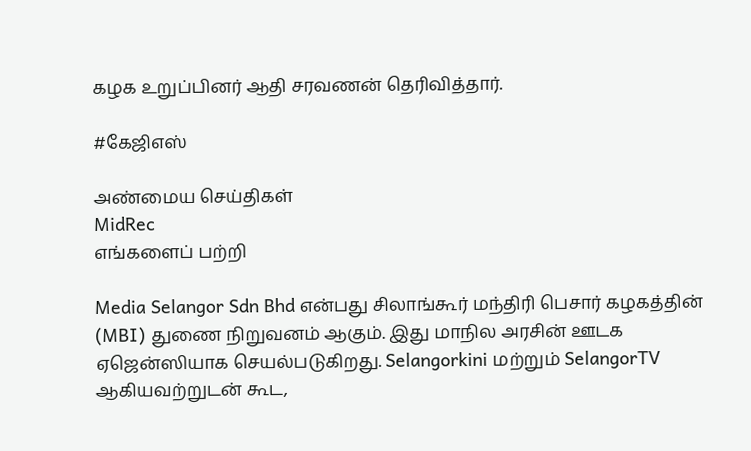கழக உறுப்பினர் ஆதி சரவணன் தெரிவித்தார்.

#கேஜிஎஸ்

அண்மைய செய்திகள்
MidRec
எங்களைப் பற்றி

Media Selangor Sdn Bhd என்பது சிலாங்கூர் மந்திரி பெசார் கழகத்தின் (MBI) துணை நிறுவனம் ஆகும். இது மாநில அரசின் ஊடக ஏஜென்ஸியாக செயல்படுகிறது. Selangorkini மற்றும் SelangorTV ஆகியவற்றுடன் கூட,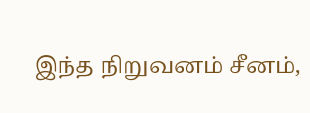இந்த நிறுவனம் சீனம்,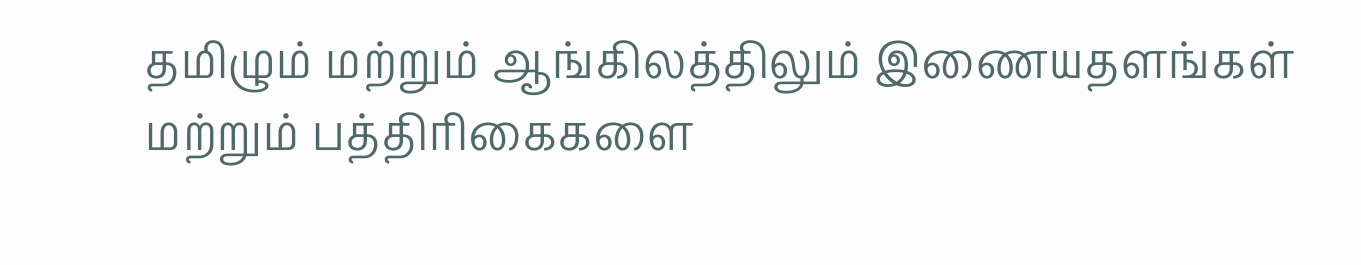தமிழும் மற்றும் ஆங்கிலத்திலும் இணையதளங்கள் மற்றும் பத்திரிகைகளை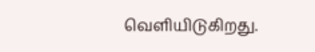வெளியிடுகிறது.